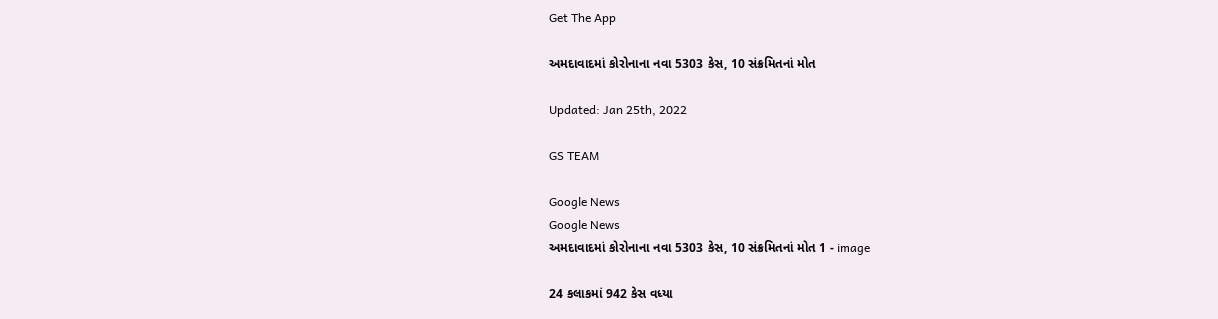Get The App

અમદાવાદમાં કોરોનાના નવા 5303 કેસ, 10 સંક્રમિતનાં મોત

Updated: Jan 25th, 2022

GS TEAM

Google News
Google News
અમદાવાદમાં કોરોનાના નવા 5303 કેસ, 10 સંક્રમિતનાં મોત 1 - image

24 કલાકમાં 942 કેસ વધ્યા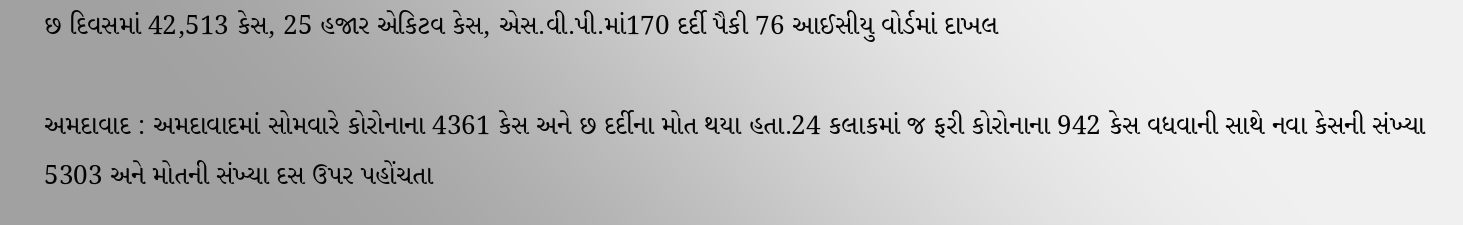છ દિવસમાં 42,513 કેસ, 25 હજાર એકિટવ કેસ, એસ.વી.પી.માં170 દર્દી પૈકી 76 આઈસીયુ વોર્ડમાં દાખલ

અમદાવાદ : અમદાવાદમાં સોમવારે કોરોનાના 4361 કેસ અને છ દર્દીના મોત થયા હતા.24 કલાકમાં જ ફરી કોરોનાના 942 કેસ વધવાની સાથે નવા કેસની સંખ્યા 5303 અને મોતની સંખ્યા દસ ઉપર પહોંચતા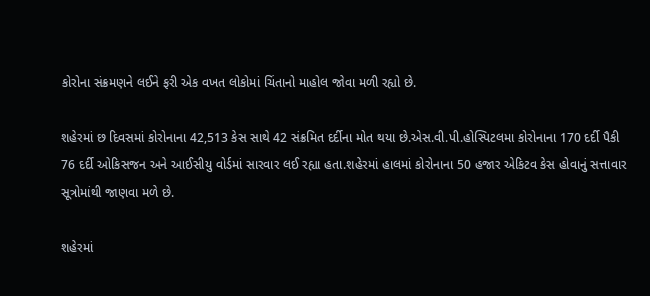કોરોના સંક્રમણને લઈને ફરી એક વખત લોકોમાં ચિંતાનો માહોલ જોવા મળી રહ્યો છે.

શહેરમાં છ દિવસમાં કોરોનાના 42,513 કેસ સાથે 42 સંક્રમિત દર્દીના મોત થયા છે.એસ.વી.પી.હોસ્પિટલમા કોરોનાના 170 દર્દી પૈકી 76 દર્દી ઓકિસજન અને આઈસીયુ વોર્ડમાં સારવાર લઈ રહ્યા હતા.શહેરમાં હાલમાં કોરોનાના 50 હજાર એકિટવ કેસ હોવાનું સત્તાવાર સૂત્રોમાંથી જાણવા મળે છે.

શહેરમાં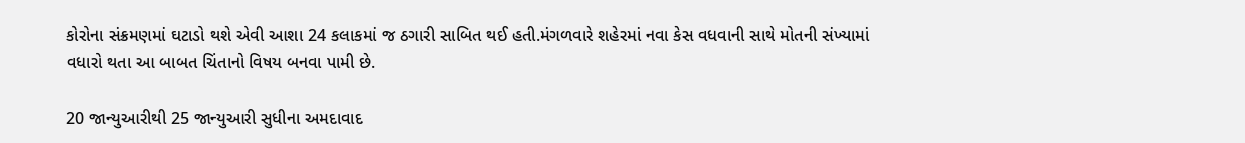કોરોના સંક્રમણમાં ઘટાડો થશે એવી આશા 24 કલાકમાં જ ઠગારી સાબિત થઈ હતી.મંગળવારે શહેરમાં નવા કેસ વધવાની સાથે મોતની સંખ્યામાં વધારો થતા આ બાબત ચિંતાનો વિષય બનવા પામી છે.

20 જાન્યુઆરીથી 25 જાન્યુઆરી સુધીના અમદાવાદ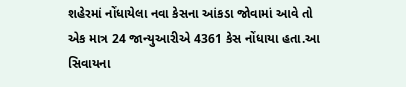શહેરમાં નોંધાયેલા નવા કેસના આંકડા જોવામાં આવે તો એક માત્ર 24 જાન્યુઆરીએ 4361 કેસ નોંધાયા હતા.આ સિવાયના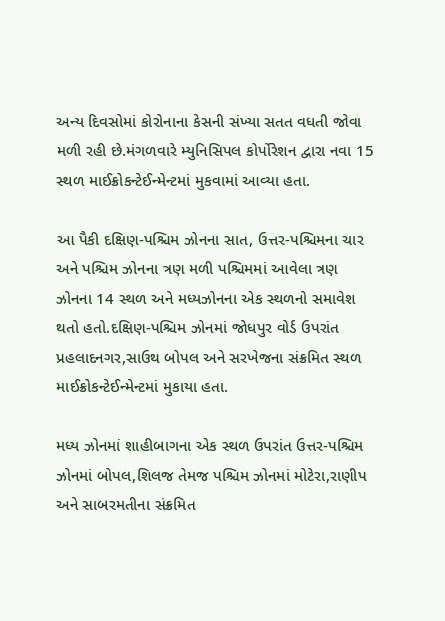અન્ય દિવસોમાં કોરોનાના કેસની સંખ્યા સતત વધતી જોવા મળી રહી છે.મંગળવારે મ્યુનિસિપલ કોર્પોરેશન દ્વારા નવા 15 સ્થળ માઈક્રોકન્ટેઈન્મેન્ટમાં મુકવામાં આવ્યા હતા.

આ પૈકી દક્ષિણ-પશ્ચિમ ઝોનના સાત, ઉત્તર-પશ્ચિમના ચાર અને પશ્ચિમ ઝોનના ત્રણ મળી પશ્ચિમમાં આવેલા ત્રણ ઝોનના 14 સ્થળ અને મધ્યઝોનના એક સ્થળનો સમાવેશ થતો હતો.દક્ષિણ-પશ્ચિમ ઝોનમાં જોધપુર વોર્ડ ઉપરાંત પ્રહલાદનગર,સાઉથ બોપલ અને સરખેજના સંક્રમિત સ્થળ માઈક્રોકન્ટેઈન્મેન્ટમાં મુકાયા હતા.

મધ્ય ઝોનમાં શાહીબાગના એક સ્થળ ઉપરાંત ઉત્તર-પશ્ચિમ ઝોનમાં બોપલ,શિલજ તેમજ પશ્ચિમ ઝોનમાં મોટેરા,રાણીપ અને સાબરમતીના સંક્રમિત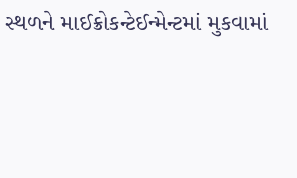સ્થળને માઈક્રોકન્ટેઈન્મેન્ટમાં મુકવામાં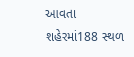આવતા શહેરમાં188 સ્થળ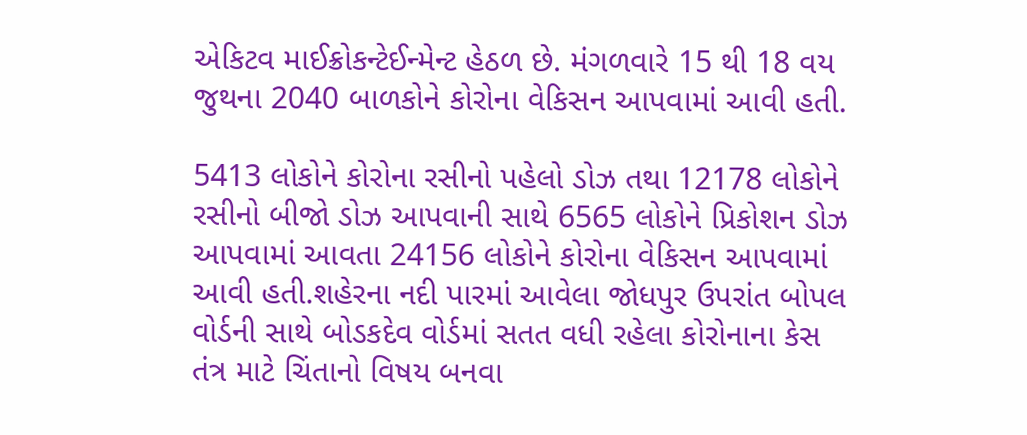એકિટવ માઈક્રોકન્ટેઈન્મેન્ટ હેઠળ છે. મંગળવારે 15 થી 18 વય જુથના 2040 બાળકોને કોરોના વેકિસન આપવામાં આવી હતી.

5413 લોકોને કોરોના રસીનો પહેલો ડોઝ તથા 12178 લોકોને રસીનો બીજો ડોઝ આપવાની સાથે 6565 લોકોને પ્રિકોશન ડોઝ આપવામાં આવતા 24156 લોકોને કોરોના વેકિસન આપવામાં આવી હતી.શહેરના નદી પારમાં આવેલા જોધપુર ઉપરાંત બોપલ વોર્ડની સાથે બોડકદેવ વોર્ડમાં સતત વધી રહેલા કોરોનાના કેસ   તંત્ર માટે ચિંતાનો વિષય બનવા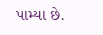પામ્યા છે.